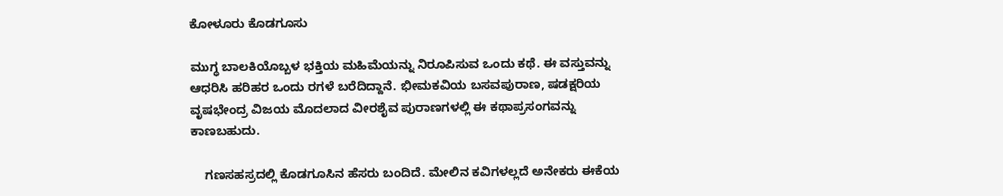ಕೋಳೂರು ಕೊಡಗೂಸು

ಮುಗ್ಧ ಬಾಲಕಿಯೊಬ್ಬಳ ಭಕ್ತಿಯ ಮಹಿಮೆಯನ್ನು ನಿರೂಪಿಸುವ ಒಂದು ಕಥೆ. ಈ ವಸ್ತುವನ್ನು ಆಧರಿಸಿ ಹರಿಹರ ಒಂದು ರಗಳೆ ಬರೆದಿದ್ದಾನೆ. ಭೀಮಕವಿಯ ಬಸವಪುರಾಣ, ಷಡಕ್ಷರಿಯ ವೃಷಭೇಂದ್ರ ವಿಜಯ ಮೊದಲಾದ ವೀರಶೈವ ಪುರಾಣಗಳಲ್ಲಿ ಈ ಕಥಾಪ್ರಸಂಗವನ್ನು ಕಾಣಬಹುದು.

    ಗಣಸಹಸ್ರದಲ್ಲಿ ಕೊಡಗೂಸಿನ ಹೆಸರು ಬಂದಿದೆ. ಮೇಲಿನ ಕವಿಗಳಲ್ಲದೆ ಅನೇಕರು ಈಕೆಯ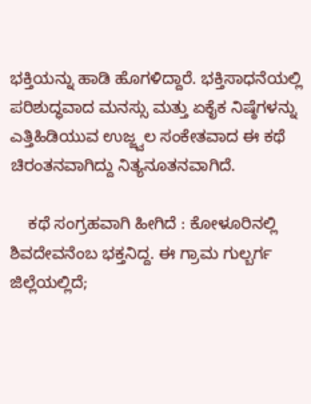ಭಕ್ತಿಯನ್ನು ಹಾಡಿ ಹೊಗಳಿದ್ದಾರೆ. ಭಕ್ತಿಸಾಧನೆಯಲ್ಲಿ ಪರಿಶುದ್ಧವಾದ ಮನಸ್ಸು ಮತ್ತು ಏಕೈಕ ನಿಷ್ಠೆಗಳನ್ನು ಎತ್ತಿಹಿಡಿಯುವ ಉಜ್ಜ್ವಲ ಸಂಕೇತವಾದ ಈ ಕಥೆ ಚಿರಂತನವಾಗಿದ್ದು ನಿತ್ಯನೂತನವಾಗಿದೆ.

    ಕಥೆ ಸಂಗ್ರಹವಾಗಿ ಹೀಗಿದೆ : ಕೋಳೂರಿನಲ್ಲಿ ಶಿವದೇವನೆಂಬ ಭಕ್ತನಿದ್ದ. ಈ ಗ್ರಾಮ ಗುಲ್ಬರ್ಗ ಜಿಲ್ಲೆಯಲ್ಲಿದೆ;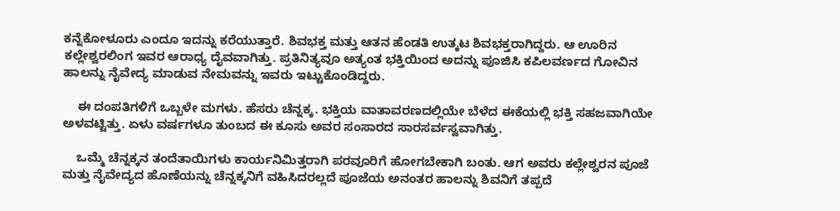ಕನ್ನೆಕೋಳೂರು ಎಂದೂ ಇದನ್ನು ಕರೆಯುತ್ತಾರೆ. ಶಿವಭಕ್ತ ಮತ್ತು ಆತನ ಹೆಂಡತಿ ಉತ್ಕಟ ಶಿವಭಕ್ತರಾಗಿದ್ದರು. ಆ ಊರಿನ ಕಲ್ಲೇಶ್ವರಲಿಂಗ ಇವರ ಆರಾಧ್ಯ ದೈವವಾಗಿತ್ತು. ಪ್ರತಿನಿತ್ಯವೂ ಅತ್ಯಂತ ಭಕ್ತಿಯಿಂದ ಅದನ್ನು ಪೂಜಿಸಿ ಕಪಿಲವರ್ಣದ ಗೋವಿನ ಹಾಲನ್ನು ನೈವೇದ್ಯ ಮಾಡುವ ನೇಮವನ್ನು ಇವರು ಇಟ್ಟುಕೊಂಡಿದ್ದರು.

    ಈ ದಂಪತಿಗಳಿಗೆ ಒಬ್ಬಳೇ ಮಗಳು. ಹೆಸರು ಚೆನ್ನಕ್ಕ. ಭಕ್ತಿಯ ವಾತಾವರಣದಲ್ಲಿಯೇ ಬೆಳೆದ ಈಕೆಯಲ್ಲಿ ಭಕ್ತಿ ಸಹಜವಾಗಿಯೇ ಅಳವಟ್ಟಿತ್ತು. ಏಳು ವರ್ಷಗಳೂ ತುಂಬದ ಈ ಕೂಸು ಅವರ ಸಂಸಾರದ ಸಾರಸರ್ವಸ್ವವಾಗಿತ್ತು.

    ಒಮ್ಮೆ ಚೆನ್ನಕ್ಕನ ತಂದೆತಾಯಿಗಳು ಕಾರ್ಯನಿಮಿತ್ತರಾಗಿ ಪರವೂರಿಗೆ ಹೋಗಬೇಕಾಗಿ ಬಂತು. ಆಗ ಅವರು ಕಲ್ಲೇಶ್ವರನ ಪೂಜೆ ಮತ್ತು ನೈವೇದ್ಯದ ಹೊಣೆಯನ್ನು ಚೆನ್ನಕ್ಕನಿಗೆ ವಹಿಸಿದರಲ್ಲದೆ ಪೂಜೆಯ ಅನಂತರ ಹಾಲನ್ನು ಶಿವನಿಗೆ ತಪ್ಪದೆ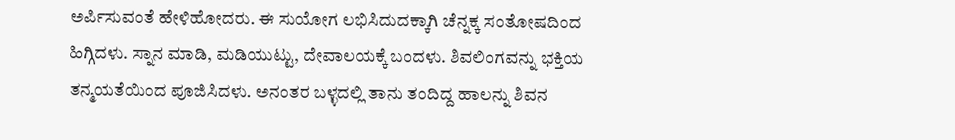ಅರ್ಪಿಸುವಂತೆ ಹೇಳಿಹೋದರು. ಈ ಸುಯೋಗ ಲಭಿಸಿದುದಕ್ಕಾಗಿ ಚೆನ್ನಕ್ಕ ಸಂತೋಷದಿಂದ ಹಿಗ್ಗಿದಳು. ಸ್ನಾನ ಮಾಡಿ, ಮಡಿಯುಟ್ಟು, ದೇವಾಲಯಕ್ಕೆ ಬಂದಳು. ಶಿವಲಿಂಗವನ್ನು ಭಕ್ತಿಯ ತನ್ಮಯತೆಯಿಂದ ಪೂಜಿಸಿದಳು. ಅನಂತರ ಬಳ್ಳದಲ್ಲಿ ತಾನು ತಂದಿದ್ದ ಹಾಲನ್ನು ಶಿವನ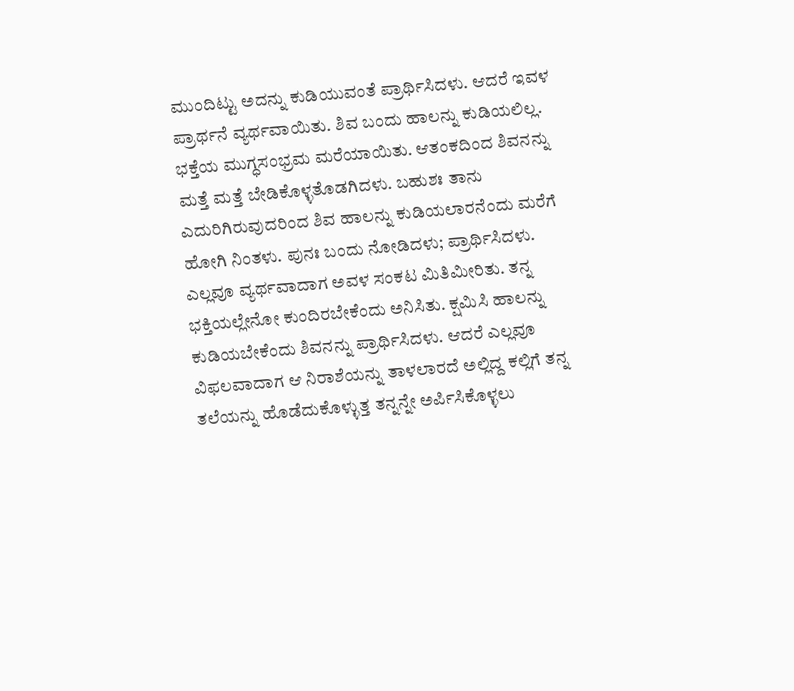ಮುಂದಿಟ್ಟು ಅದನ್ನು ಕುಡಿಯುವಂತೆ ಪ್ರಾರ್ಥಿಸಿದಳು. ಆದರೆ ಇವಳ ಪ್ರಾರ್ಥನೆ ವ್ಯರ್ಥವಾಯಿತು. ಶಿವ ಬಂದು ಹಾಲನ್ನು ಕುಡಿಯಲಿಲ್ಲ. ಭಕ್ತೆಯ ಮುಗ್ಧಸಂಭ್ರಮ ಮರೆಯಾಯಿತು. ಆತಂಕದಿಂದ ಶಿವನನ್ನು ಮತ್ತೆ ಮತ್ತೆ ಬೇಡಿಕೊಳ್ಳತೊಡಗಿದಳು. ಬಹುಶಃ ತಾನು ಎದುರಿಗಿರುವುದರಿಂದ ಶಿವ ಹಾಲನ್ನು ಕುಡಿಯಲಾರನೆಂದು ಮರೆಗೆ ಹೋಗಿ ನಿಂತಳು. ಪುನಃ ಬಂದು ನೋಡಿದಳು; ಪ್ರಾರ್ಥಿಸಿದಳು. ಎಲ್ಲವೂ ವ್ಯರ್ಥವಾದಾಗ ಅವಳ ಸಂಕಟ ಮಿತಿಮೀರಿತು. ತನ್ನ ಭಕ್ತಿಯಲ್ಲೇನೋ ಕುಂದಿರಬೇಕೆಂದು ಅನಿಸಿತು. ಕ್ಷಮಿಸಿ ಹಾಲನ್ನು ಕುಡಿಯಬೇಕೆಂದು ಶಿವನನ್ನು ಪ್ರಾರ್ಥಿಸಿದಳು. ಆದರೆ ಎಲ್ಲವೂ ವಿಫಲವಾದಾಗ ಆ ನಿರಾಶೆಯನ್ನು ತಾಳಲಾರದೆ ಅಲ್ಲಿದ್ದ ಕಲ್ಲಿಗೆ ತನ್ನ ತಲೆಯನ್ನು ಹೊಡೆದುಕೊಳ್ಳುತ್ತ ತನ್ನನ್ನೇ ಅರ್ಪಿಸಿಕೊಳ್ಳಲು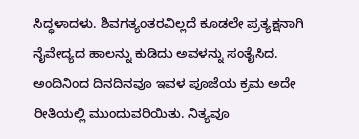ಸಿದ್ಧಳಾದಳು. ಶಿವಗತ್ಯಂತರವಿಲ್ಲದೆ ಕೂಡಲೇ ಪ್ರತ್ಯಕ್ಷನಾಗಿ ನೈವೇದ್ಯದ ಹಾಲನ್ನು ಕುಡಿದು ಅವಳನ್ನು ಸಂತೈಸಿದ. ಅಂದಿನಿಂದ ದಿನದಿನವೂ ಇವಳ ಪೂಜೆಯ ಕ್ರಮ ಅದೇ ರೀತಿಯಲ್ಲಿ ಮುಂದುವರಿಯಿತು. ನಿತ್ಯವೂ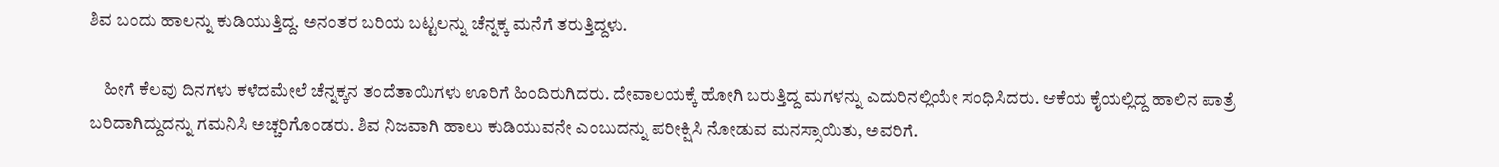ಶಿವ ಬಂದು ಹಾಲನ್ನು ಕುಡಿಯುತ್ತಿದ್ದ. ಅನಂತರ ಬರಿಯ ಬಟ್ಟಲನ್ನು ಚೆನ್ನಕ್ಕ ಮನೆಗೆ ತರುತ್ತಿದ್ದಳು.

    ಹೀಗೆ ಕೆಲವು ದಿನಗಳು ಕಳೆದಮೇಲೆ ಚೆನ್ನಕ್ಕನ ತಂದೆತಾಯಿಗಳು ಊರಿಗೆ ಹಿಂದಿರುಗಿದರು. ದೇವಾಲಯಕ್ಕೆ ಹೋಗಿ ಬರುತ್ತಿದ್ದ ಮಗಳನ್ನು ಎದುರಿನಲ್ಲಿಯೇ ಸಂಧಿಸಿದರು. ಆಕೆಯ ಕೈಯಲ್ಲಿದ್ದ ಹಾಲಿನ ಪಾತ್ರೆ ಬರಿದಾಗಿದ್ದುದನ್ನು ಗಮನಿಸಿ ಅಚ್ಚರಿಗೊಂಡರು. ಶಿವ ನಿಜವಾಗಿ ಹಾಲು ಕುಡಿಯುವನೇ ಎಂಬುದನ್ನು ಪರೀಕ್ಷಿಸಿ ನೋಡುವ ಮನಸ್ಸಾಯಿತು, ಅವರಿಗೆ.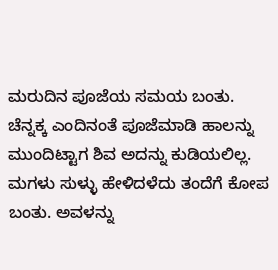ಮರುದಿನ ಪೂಜೆಯ ಸಮಯ ಬಂತು. ಚೆನ್ನಕ್ಕ ಎಂದಿನಂತೆ ಪೂಜೆಮಾಡಿ ಹಾಲನ್ನು ಮುಂದಿಟ್ಟಾಗ ಶಿವ ಅದನ್ನು ಕುಡಿಯಲಿಲ್ಲ. ಮಗಳು ಸುಳ್ಳು ಹೇಳಿದಳೆದು ತಂದೆಗೆ ಕೋಪ ಬಂತು. ಅವಳನ್ನು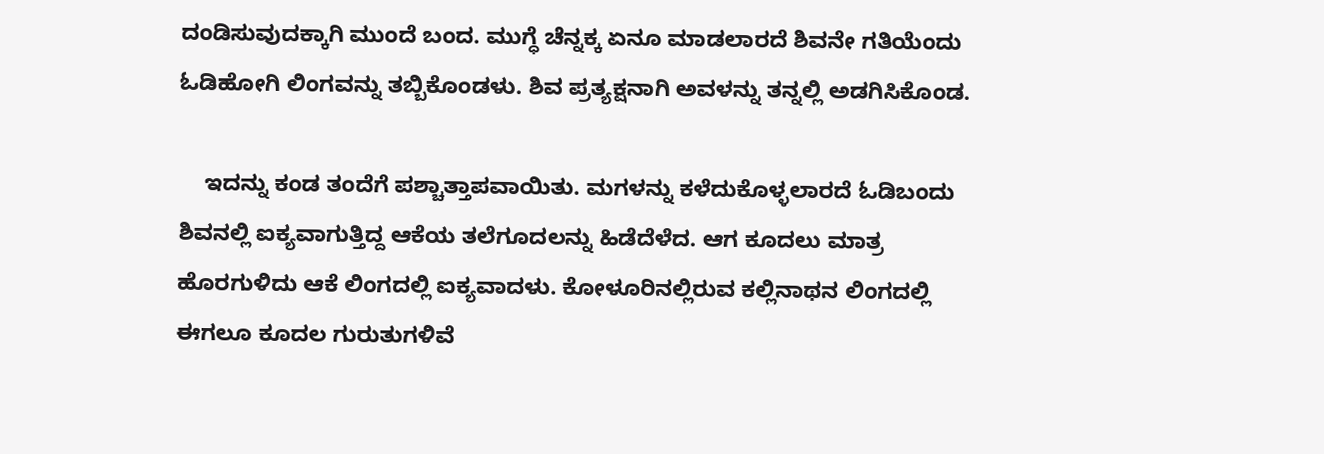ದಂಡಿಸುವುದಕ್ಕಾಗಿ ಮುಂದೆ ಬಂದ. ಮುಗ್ಧೆ ಚೆನ್ನಕ್ಕ ಏನೂ ಮಾಡಲಾರದೆ ಶಿವನೇ ಗತಿಯೆಂದು ಓಡಿಹೋಗಿ ಲಿಂಗವನ್ನು ತಬ್ಬಿಕೊಂಡಳು. ಶಿವ ಪ್ರತ್ಯಕ್ಷನಾಗಿ ಅವಳನ್ನು ತನ್ನಲ್ಲಿ ಅಡಗಿಸಿಕೊಂಡ.

    ಇದನ್ನು ಕಂಡ ತಂದೆಗೆ ಪಶ್ಚಾತ್ತಾಪವಾಯಿತು. ಮಗಳನ್ನು ಕಳೆದುಕೊಳ್ಳಲಾರದೆ ಓಡಿಬಂದು ಶಿವನಲ್ಲಿ ಐಕ್ಯವಾಗುತ್ತಿದ್ದ ಆಕೆಯ ತಲೆಗೂದಲನ್ನು ಹಿಡೆದೆಳೆದ. ಆಗ ಕೂದಲು ಮಾತ್ರ ಹೊರಗುಳಿದು ಆಕೆ ಲಿಂಗದಲ್ಲಿ ಐಕ್ಯವಾದಳು. ಕೋಳೂರಿನಲ್ಲಿರುವ ಕಲ್ಲಿನಾಥನ ಲಿಂಗದಲ್ಲಿ ಈಗಲೂ ಕೂದಲ ಗುರುತುಗಳಿವೆ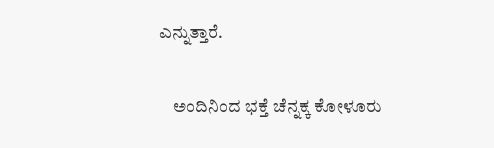ಎನ್ನುತ್ತಾರೆ.

    ಅಂದಿನಿಂದ ಭಕ್ತೆ ಚೆನ್ನಕ್ಕ ಕೋಳೂರು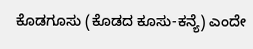ಕೊಡಗೂಸು (ಕೊಡದ ಕೂಸು-ಕನ್ಯೆ) ಎಂದೇ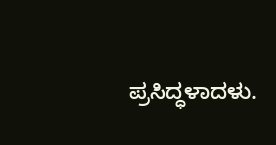ಪ್ರಸಿದ್ಧಳಾದಳು.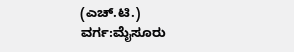(ಎಚ್.ಟಿ.)
ವರ್ಗ:ಮೈಸೂರು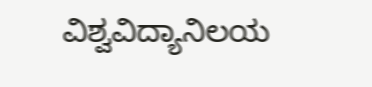ವಿಶ್ವವಿದ್ಯಾನಿಲಯ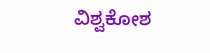ವಿಶ್ವಕೋಶ